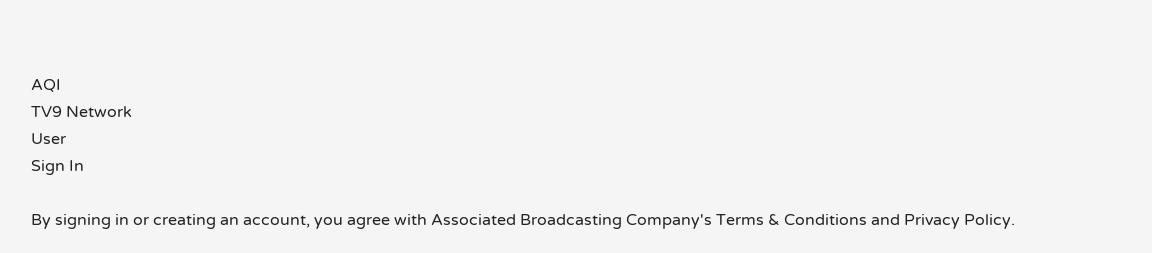AQI
TV9 Network
User
Sign In

By signing in or creating an account, you agree with Associated Broadcasting Company's Terms & Conditions and Privacy Policy.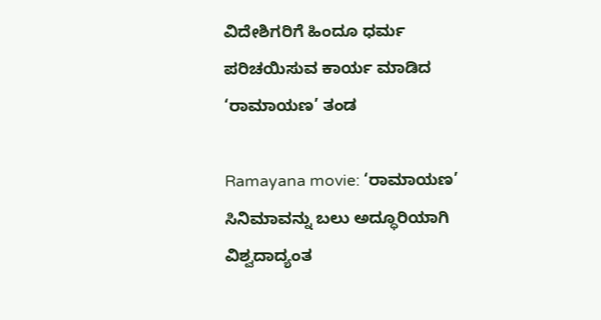ವಿದೇಶಿಗರಿಗೆ ಹಿಂದೂ ಧರ್ಮ ಪರಿಚಯಿಸುವ ಕಾರ್ಯ ಮಾಡಿದ ‘ರಾಮಾಯಣ’ ತಂಡ

Ramayana movie: ‘ರಾಮಾಯಣ’ ಸಿನಿಮಾವನ್ನು ಬಲು ಅದ್ಧೂರಿಯಾಗಿ ವಿಶ್ವದಾದ್ಯಂತ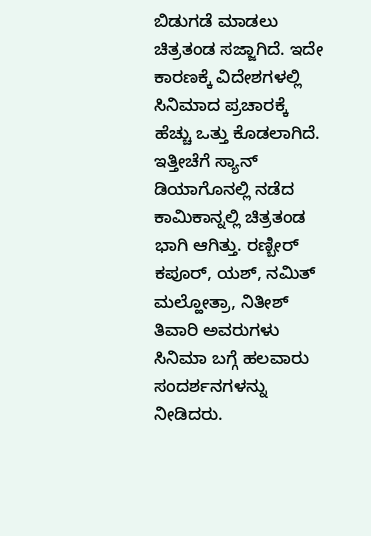ಬಿಡುಗಡೆ ಮಾಡಲು ಚಿತ್ರತಂಡ ಸಜ್ಜಾಗಿದೆ. ಇದೇ ಕಾರಣಕ್ಕೆ ವಿದೇಶಗಳಲ್ಲಿ ಸಿನಿಮಾದ ಪ್ರಚಾರಕ್ಕೆ ಹೆಚ್ಚು ಒತ್ತು ಕೊಡಲಾಗಿದೆ. ಇತ್ತೀಚೆಗೆ ಸ್ಯಾನ್ ಡಿಯಾಗೊನಲ್ಲಿ ನಡೆದ ಕಾಮಿಕಾನ್ನಲ್ಲಿ ಚಿತ್ರತಂಡ ಭಾಗಿ ಆಗಿತ್ತು. ರಣ್ಬೀರ್ ಕಪೂರ್, ಯಶ್, ನಮಿತ್ ಮಲ್ಹೋತ್ರಾ, ನಿತೀಶ್ ತಿವಾರಿ ಅವರುಗಳು ಸಿನಿಮಾ ಬಗ್ಗೆ ಹಲವಾರು ಸಂದರ್ಶನಗಳನ್ನು ನೀಡಿದರು.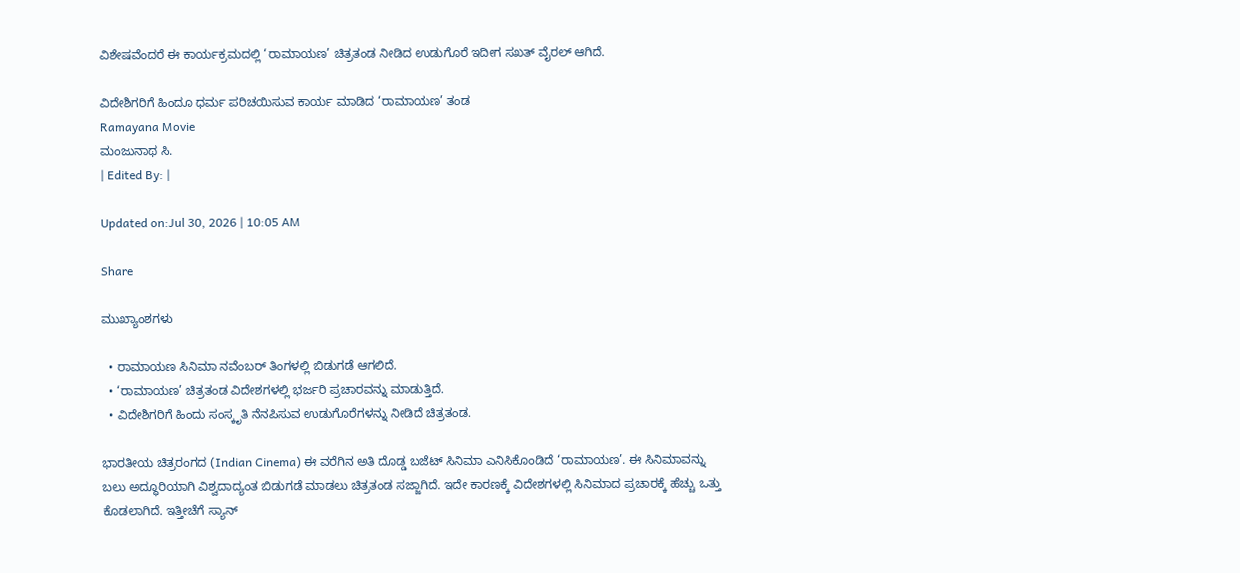ವಿಶೇಷವೆಂದರೆ ಈ ಕಾರ್ಯಕ್ರಮದಲ್ಲಿ ‘ರಾಮಾಯಣ’ ಚಿತ್ರತಂಡ ನೀಡಿದ ಉಡುಗೊರೆ ಇದೀಗ ಸಖತ್ ವೈರಲ್ ಆಗಿದೆ.

ವಿದೇಶಿಗರಿಗೆ ಹಿಂದೂ ಧರ್ಮ ಪರಿಚಯಿಸುವ ಕಾರ್ಯ ಮಾಡಿದ ‘ರಾಮಾಯಣ’ ತಂಡ
Ramayana Movie
ಮಂಜುನಾಥ ಸಿ.
| Edited By: |

Updated on:Jul 30, 2026 | 10:05 AM

Share

ಮುಖ್ಯಾಂಶಗಳು

  • ರಾಮಾಯಣ ಸಿನಿಮಾ ನವೆಂಬರ್ ತಿಂಗಳಲ್ಲಿ ಬಿಡುಗಡೆ ಆಗಲಿದೆ.
  • ‘ರಾಮಾಯಣ’ ಚಿತ್ರತಂಡ ವಿದೇಶಗಳಲ್ಲಿ ಭರ್ಜರಿ ಪ್ರಚಾರವನ್ನು ಮಾಡುತ್ತಿದೆ.
  • ವಿದೇಶಿಗರಿಗೆ ಹಿಂದು ಸಂಸ್ಕೃತಿ ನೆನಪಿಸುವ ಉಡುಗೊರೆಗಳನ್ನು ನೀಡಿದೆ ಚಿತ್ರತಂಡ.

ಭಾರತೀಯ ಚಿತ್ರರಂಗದ (Indian Cinema) ಈ ವರೆಗಿನ ಅತಿ ದೊಡ್ಡ ಬಜೆಟ್ ಸಿನಿಮಾ ಎನಿಸಿಕೊಂಡಿದೆ ‘ರಾಮಾಯಣ’. ಈ ಸಿನಿಮಾವನ್ನು ಬಲು ಅದ್ಧೂರಿಯಾಗಿ ವಿಶ್ವದಾದ್ಯಂತ ಬಿಡುಗಡೆ ಮಾಡಲು ಚಿತ್ರತಂಡ ಸಜ್ಜಾಗಿದೆ. ಇದೇ ಕಾರಣಕ್ಕೆ ವಿದೇಶಗಳಲ್ಲಿ ಸಿನಿಮಾದ ಪ್ರಚಾರಕ್ಕೆ ಹೆಚ್ಚು ಒತ್ತು ಕೊಡಲಾಗಿದೆ. ಇತ್ತೀಚೆಗೆ ಸ್ಯಾನ್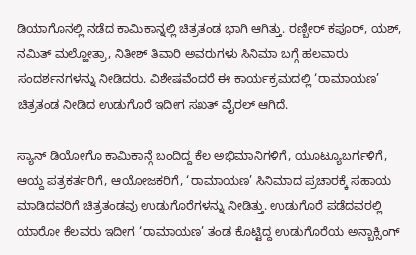ಡಿಯಾಗೊನಲ್ಲಿ ನಡೆದ ಕಾಮಿಕಾನ್ನಲ್ಲಿ ಚಿತ್ರತಂಡ ಭಾಗಿ ಆಗಿತ್ತು. ರಣ್ಬೀರ್ ಕಪೂರ್, ಯಶ್, ನಮಿತ್ ಮಲ್ಹೋತ್ರಾ, ನಿತೀಶ್ ತಿವಾರಿ ಅವರುಗಳು ಸಿನಿಮಾ ಬಗ್ಗೆ ಹಲವಾರು ಸಂದರ್ಶನಗಳನ್ನು ನೀಡಿದರು. ವಿಶೇಷವೆಂದರೆ ಈ ಕಾರ್ಯಕ್ರಮದಲ್ಲಿ ‘ರಾಮಾಯಣ’ ಚಿತ್ರತಂಡ ನೀಡಿದ ಉಡುಗೊರೆ ಇದೀಗ ಸಖತ್ ವೈರಲ್ ಆಗಿದೆ.

ಸ್ಯಾನ್ ಡಿಯೋಗೊ ಕಾಮಿಕಾನ್ಗೆ ಬಂದಿದ್ದ ಕೆಲ ಅಭಿಮಾನಿಗಳಿಗೆ, ಯೂಟ್ಯೂಬರ್ಗಳಿಗೆ, ಆಯ್ದ ಪತ್ರಕರ್ತರಿಗೆ, ಆಯೋಜಕರಿಗೆ, ‘ರಾಮಾಯಣ’ ಸಿನಿಮಾದ ಪ್ರಚಾರಕ್ಕೆ ಸಹಾಯ ಮಾಡಿದವರಿಗೆ ಚಿತ್ರತಂಡವು ಉಡುಗೊರೆಗಳನ್ನು ನೀಡಿತ್ತು. ಉಡುಗೊರೆ ಪಡೆದವರಲ್ಲಿ ಯಾರೋ ಕೆಲವರು ಇದೀಗ ‘ರಾಮಾಯಣ’ ತಂಡ ಕೊಟ್ಟಿದ್ದ ಉಡುಗೊರೆಯ ಅನ್ಬಾಕ್ಸಿಂಗ್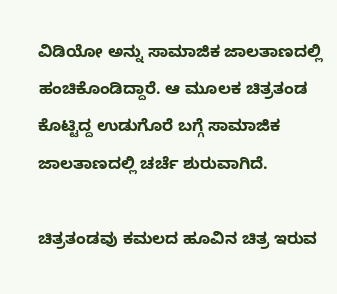ವಿಡಿಯೋ ಅನ್ನು ಸಾಮಾಜಿಕ ಜಾಲತಾಣದಲ್ಲಿ ಹಂಚಿಕೊಂಡಿದ್ದಾರೆ. ಆ ಮೂಲಕ ಚಿತ್ರತಂಡ ಕೊಟ್ಟಿದ್ದ ಉಡುಗೊರೆ ಬಗ್ಗೆ ಸಾಮಾಜಿಕ ಜಾಲತಾಣದಲ್ಲಿ ಚರ್ಚೆ ಶುರುವಾಗಿದೆ.

ಚಿತ್ರತಂಡವು ಕಮಲದ ಹೂವಿನ ಚಿತ್ರ ಇರುವ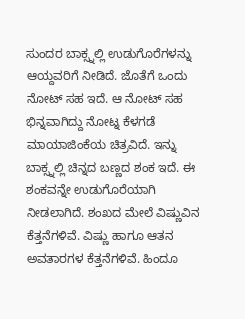ಸುಂದರ ಬಾಕ್ಸ್ನಲ್ಲಿ ಉಡುಗೊರೆಗಳನ್ನು ಆಯ್ದವರಿಗೆ ನೀಡಿದೆ. ಜೊತೆಗೆ ಒಂದು ನೋಟ್ ಸಹ ಇದೆ. ಆ ನೋಟ್ ಸಹ ಭಿನ್ನವಾಗಿದ್ದು ನೋಟ್ನ ಕೆಳಗಡೆ ಮಾಯಾಜಿಂಕೆಯ ಚಿತ್ರವಿದೆ. ಇನ್ನು ಬಾಕ್ಸ್ನಲ್ಲಿ ಚಿನ್ನದ ಬಣ್ಣದ ಶಂಕ ಇದೆ. ಈ ಶಂಕವನ್ನೇ ಉಡುಗೊರೆಯಾಗಿ ನೀಡಲಾಗಿದೆ. ಶಂಖದ ಮೇಲೆ ವಿಷ್ಣುವಿನ ಕೆತ್ತನೆಗಳಿವೆ. ವಿಷ್ಣು ಹಾಗೂ ಆತನ ಅವತಾರಗಳ ಕೆತ್ತನೆಗಳಿವೆ. ಹಿಂದೂ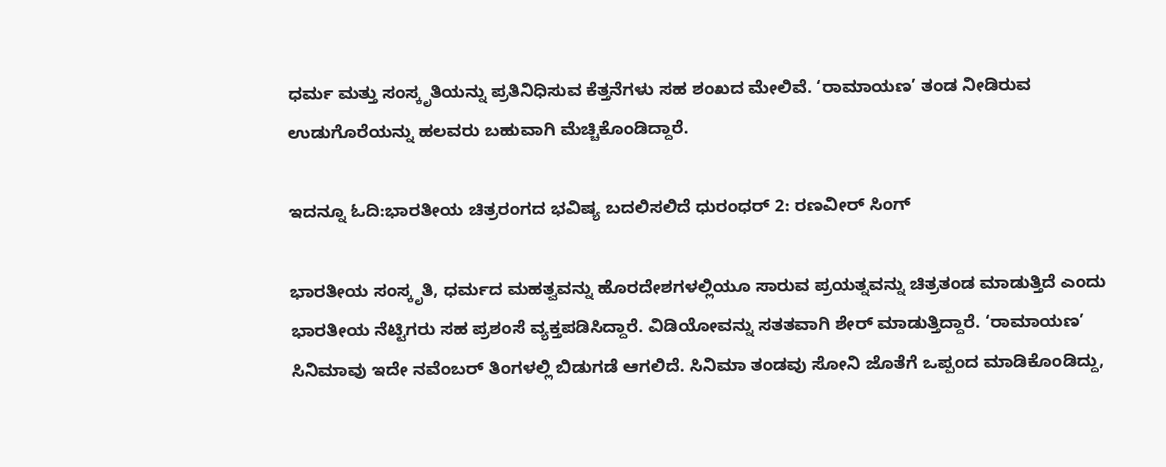ಧರ್ಮ ಮತ್ತು ಸಂಸ್ಕೃತಿಯನ್ನು ಪ್ರತಿನಿಧಿಸುವ ಕೆತ್ತನೆಗಳು ಸಹ ಶಂಖದ ಮೇಲಿವೆ. ‘ರಾಮಾಯಣ’ ತಂಡ ನೀಡಿರುವ ಉಡುಗೊರೆಯನ್ನು ಹಲವರು ಬಹುವಾಗಿ ಮೆಚ್ಚಿಕೊಂಡಿದ್ದಾರೆ.

ಇದನ್ನೂ ಓದಿ:ಭಾರತೀಯ ಚಿತ್ರರಂಗದ ಭವಿಷ್ಯ ಬದಲಿಸಲಿದೆ ಧುರಂಧರ್ 2: ರಣವೀರ್ ಸಿಂಗ್

ಭಾರತೀಯ ಸಂಸ್ಕೃತಿ, ಧರ್ಮದ ಮಹತ್ವವನ್ನು ಹೊರದೇಶಗಳಲ್ಲಿಯೂ ಸಾರುವ ಪ್ರಯತ್ನವನ್ನು ಚಿತ್ರತಂಡ ಮಾಡುತ್ತಿದೆ ಎಂದು ಭಾರತೀಯ ನೆಟ್ಟಿಗರು ಸಹ ಪ್ರಶಂಸೆ ವ್ಯಕ್ತಪಡಿಸಿದ್ದಾರೆ. ವಿಡಿಯೋವನ್ನು ಸತತವಾಗಿ ಶೇರ್ ಮಾಡುತ್ತಿದ್ದಾರೆ. ‘ರಾಮಾಯಣ’ ಸಿನಿಮಾವು ಇದೇ ನವೆಂಬರ್ ತಿಂಗಳಲ್ಲಿ ಬಿಡುಗಡೆ ಆಗಲಿದೆ. ಸಿನಿಮಾ ತಂಡವು ಸೋನಿ ಜೊತೆಗೆ ಒಪ್ಪಂದ ಮಾಡಿಕೊಂಡಿದ್ದು,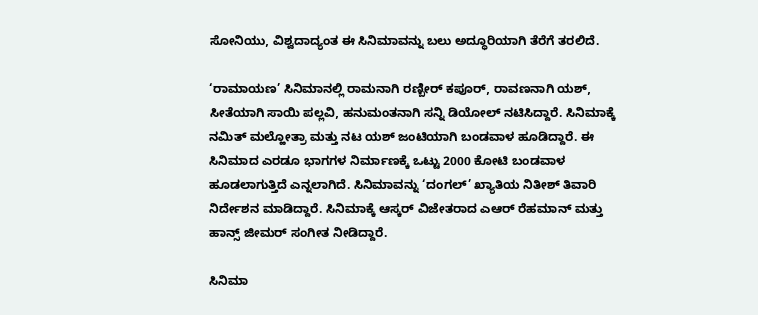ಸೋನಿಯು, ವಿಶ್ವದಾದ್ಯಂತ ಈ ಸಿನಿಮಾವನ್ನು ಬಲು ಅದ್ಧೂರಿಯಾಗಿ ತೆರೆಗೆ ತರಲಿದೆ.

‘ರಾಮಾಯಣ’ ಸಿನಿಮಾನಲ್ಲಿ ರಾಮನಾಗಿ ರಣ್ಬೀರ್ ಕಪೂರ್, ರಾವಣನಾಗಿ ಯಶ್, ಸೀತೆಯಾಗಿ ಸಾಯಿ ಪಲ್ಲವಿ, ಹನುಮಂತನಾಗಿ ಸನ್ನಿ ಡಿಯೋಲ್ ನಟಿಸಿದ್ದಾರೆ. ಸಿನಿಮಾಕ್ಕೆ ನಮಿತ್ ಮಲ್ಹೋತ್ರಾ ಮತ್ತು ನಟ ಯಶ್ ಜಂಟಿಯಾಗಿ ಬಂಡವಾಳ ಹೂಡಿದ್ದಾರೆ. ಈ ಸಿನಿಮಾದ ಎರಡೂ ಭಾಗಗಳ ನಿರ್ಮಾಣಕ್ಕೆ ಒಟ್ಟು 2000 ಕೋಟಿ ಬಂಡವಾಳ ಹೂಡಲಾಗುತ್ತಿದೆ ಎನ್ನಲಾಗಿದೆ. ಸಿನಿಮಾವನ್ನು ‘ದಂಗಲ್’ ಖ್ಯಾತಿಯ ನಿತೀಶ್ ತಿವಾರಿ ನಿರ್ದೇಶನ ಮಾಡಿದ್ದಾರೆ. ಸಿನಿಮಾಕ್ಕೆ ಆಸ್ಕರ್ ವಿಜೇತರಾದ ಎಆರ್ ರೆಹಮಾನ್ ಮತ್ತು ಹಾನ್ಸ್ ಜೀಮರ್ ಸಂಗೀತ ನೀಡಿದ್ದಾರೆ.

ಸಿನಿಮಾ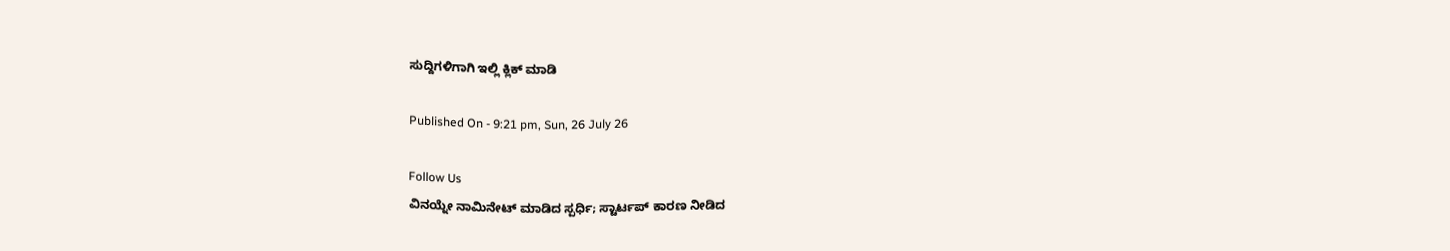ಸುದ್ದಿಗಳಿಗಾಗಿ ಇಲ್ಲಿ ಕ್ಲಿಕ್ ಮಾಡಿ

Published On - 9:21 pm, Sun, 26 July 26

Follow Us
ವಿನಯ್ನೇ ನಾಮಿನೇಟ್ ಮಾಡಿದ ಸ್ಪರ್ಧಿ; ಸ್ಟಾರ್ಟಪ್ ಕಾರಣ ನೀಡಿದ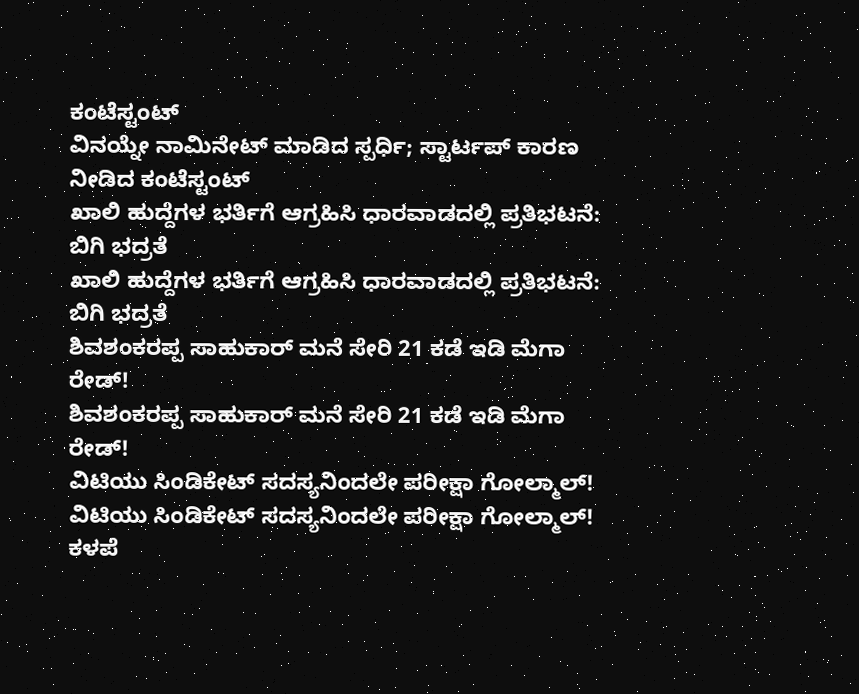ಕಂಟೆಸ್ಟಂಟ್
ವಿನಯ್ನೇ ನಾಮಿನೇಟ್ ಮಾಡಿದ ಸ್ಪರ್ಧಿ; ಸ್ಟಾರ್ಟಪ್ ಕಾರಣ ನೀಡಿದ ಕಂಟೆಸ್ಟಂಟ್
ಖಾಲಿ ಹುದ್ದೆಗಳ ಭರ್ತಿಗೆ ಆಗ್ರಹಿಸಿ ಧಾರವಾಡದಲ್ಲಿ ಪ್ರತಿಭಟನೆ: ಬಿಗಿ ಭದ್ರತೆ
ಖಾಲಿ ಹುದ್ದೆಗಳ ಭರ್ತಿಗೆ ಆಗ್ರಹಿಸಿ ಧಾರವಾಡದಲ್ಲಿ ಪ್ರತಿಭಟನೆ: ಬಿಗಿ ಭದ್ರತೆ
ಶಿವಶಂಕರಪ್ಪ ಸಾಹುಕಾರ್ ಮನೆ ಸೇರಿ 21 ಕಡೆ ಇಡಿ ಮೆಗಾ ರೇಡ್!
ಶಿವಶಂಕರಪ್ಪ ಸಾಹುಕಾರ್ ಮನೆ ಸೇರಿ 21 ಕಡೆ ಇಡಿ ಮೆಗಾ ರೇಡ್!
ವಿಟಿಯು ಸಿಂಡಿಕೇಟ್ ಸದಸ್ಯನಿಂದಲೇ ಪರೀಕ್ಷಾ ಗೋಲ್ಮಾಲ್!
ವಿಟಿಯು ಸಿಂಡಿಕೇಟ್ ಸದಸ್ಯನಿಂದಲೇ ಪರೀಕ್ಷಾ ಗೋಲ್ಮಾಲ್!
ಕಳಪೆ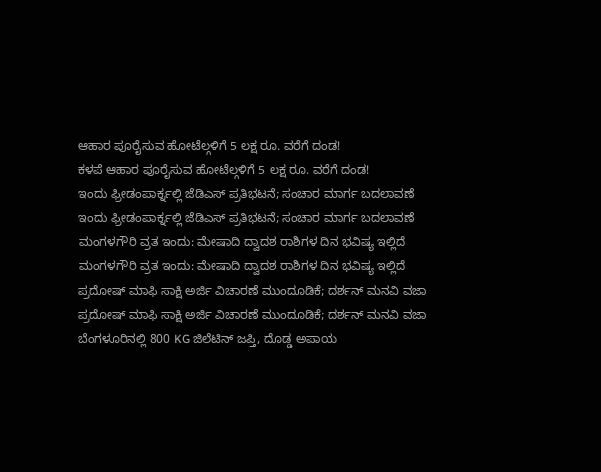ಆಹಾರ ಪೂರೈಸುವ ಹೋಟೆಲ್ಗಳಿಗೆ 5 ಲಕ್ಷ ರೂ. ವರೆಗೆ ದಂಡ!
ಕಳಪೆ ಆಹಾರ ಪೂರೈಸುವ ಹೋಟೆಲ್ಗಳಿಗೆ 5 ಲಕ್ಷ ರೂ. ವರೆಗೆ ದಂಡ!
ಇಂದು ಫ್ರೀಡಂಪಾರ್ಕ್ನಲ್ಲಿ ಜೆಡಿಎಸ್ ಪ್ರತಿಭಟನೆ; ಸಂಚಾರ ಮಾರ್ಗ ಬದಲಾವಣೆ
ಇಂದು ಫ್ರೀಡಂಪಾರ್ಕ್ನಲ್ಲಿ ಜೆಡಿಎಸ್ ಪ್ರತಿಭಟನೆ; ಸಂಚಾರ ಮಾರ್ಗ ಬದಲಾವಣೆ
ಮಂಗಳಗೌರಿ ವ್ರತ ಇಂದು: ಮೇಷಾದಿ ದ್ವಾದಶ ರಾಶಿಗಳ ದಿನ ಭವಿಷ್ಯ ಇಲ್ಲಿದೆ
ಮಂಗಳಗೌರಿ ವ್ರತ ಇಂದು: ಮೇಷಾದಿ ದ್ವಾದಶ ರಾಶಿಗಳ ದಿನ ಭವಿಷ್ಯ ಇಲ್ಲಿದೆ
ಪ್ರದೋಷ್ ಮಾಫಿ ಸಾಕ್ಷಿ ಅರ್ಜಿ ವಿಚಾರಣೆ ಮುಂದೂಡಿಕೆ; ದರ್ಶನ್ ಮನವಿ ವಜಾ
ಪ್ರದೋಷ್ ಮಾಫಿ ಸಾಕ್ಷಿ ಅರ್ಜಿ ವಿಚಾರಣೆ ಮುಂದೂಡಿಕೆ; ದರ್ಶನ್ ಮನವಿ ವಜಾ
ಬೆಂಗಳೂರಿನಲ್ಲಿ 800 KG ಜಿಲೆಟಿನ್‌ ಜಪ್ತಿ, ದೊಡ್ಡ ಅಪಾಯ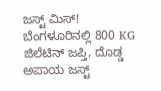ಜಸ್ಟ್ ಮಿಸ್!
ಬೆಂಗಳೂರಿನಲ್ಲಿ 800 KG ಜಿಲೆಟಿನ್‌ ಜಪ್ತಿ, ದೊಡ್ಡ ಅಪಾಯ ಜಸ್ಟ್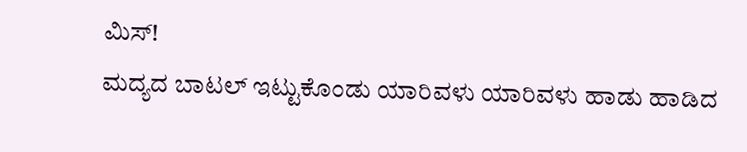ಮಿಸ್!
ಮದ್ಯದ ಬಾಟಲ್ ಇಟ್ಟುಕೊಂಡು ಯಾರಿವಳು ಯಾರಿವಳು ಹಾಡು ಹಾಡಿದ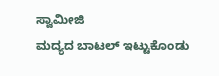ಸ್ವಾಮೀಜಿ
ಮದ್ಯದ ಬಾಟಲ್ ಇಟ್ಟುಕೊಂಡು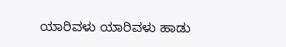ಯಾರಿವಳು ಯಾರಿವಳು ಹಾಡು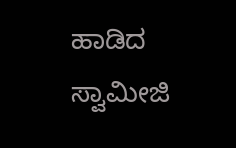ಹಾಡಿದ ಸ್ವಾಮೀಜಿ